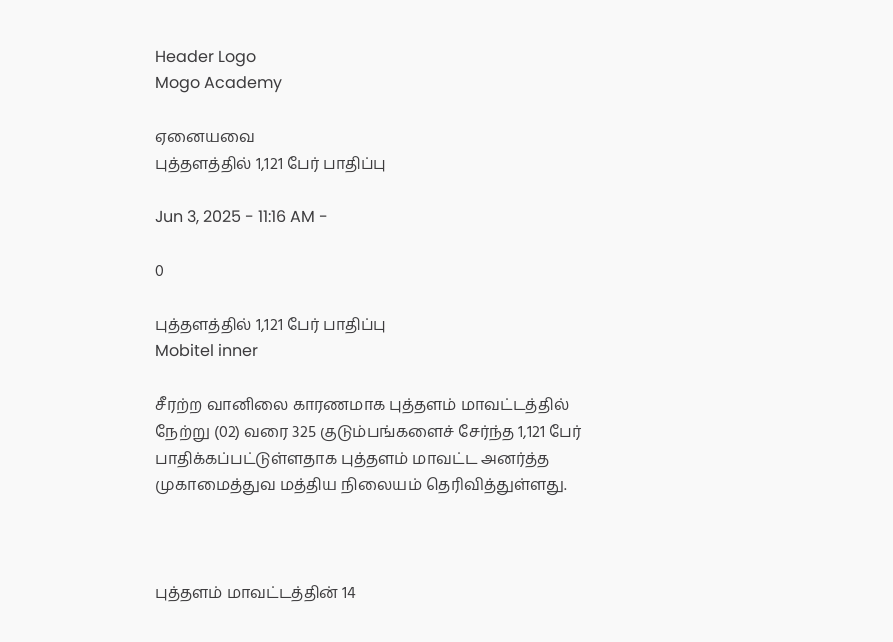Header Logo
Mogo Academy

ஏனையவை
புத்தளத்தில் 1,121 பேர் பாதிப்பு

Jun 3, 2025 - 11:16 AM -

0

புத்தளத்தில் 1,121 பேர் பாதிப்பு
Mobitel inner

சீரற்ற வானிலை காரணமாக புத்தளம் மாவட்டத்தில் நேற்று (02) வரை 325 குடும்பங்களைச் சேர்ந்த 1,121 பேர் பாதிக்கப்பட்டுள்ளதாக புத்தளம் மாவட்ட அனர்த்த முகாமைத்துவ மத்திய நிலையம் தெரிவித்துள்ளது.



புத்தளம் மாவட்டத்தின் 14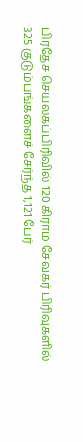பிரதேச செயலகப்பிரிவில் 120 கிராம சேவகர் பிரிவுகளில் 325 குடும்பங்களைச் சேர்ந்த 1,121 பேர்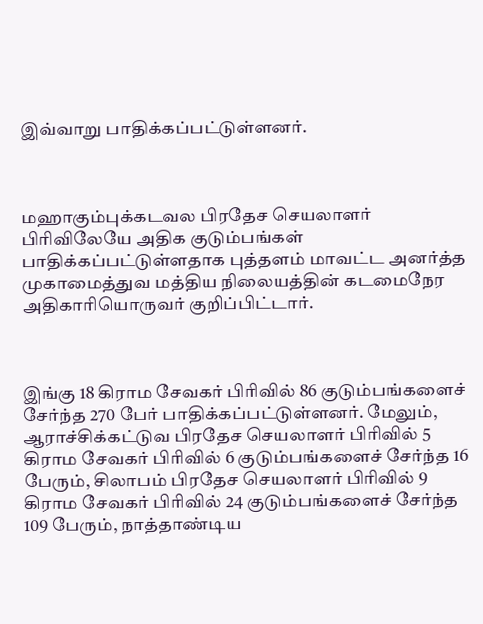இவ்வாறு பாதிக்கப்பட்டுள்ளனர்.



மஹாகும்புக்கடவல பிரதேச செயலாளர் பிரிவிலேயே அதிக குடும்பங்கள் பாதிக்கப்பட்டுள்ளதாக புத்தளம் மாவட்ட அனர்த்த முகாமைத்துவ மத்திய நிலையத்தின் கடமைநேர அதிகாரியொருவர் குறிப்பிட்டார்.



இங்கு 18 கிராம சேவகர் பிரிவில் 86 குடும்பங்களைச் சேர்ந்த 270 பேர் பாதிக்கப்பட்டுள்ளனர். மேலும், ஆராச்சிக்கட்டுவ பிரதேச செயலாளர் பிரிவில் 5 கிராம சேவகர் பிரிவில் 6 குடும்பங்களைச் சேர்ந்த 16 பேரும், சிலாபம் பிரதேச செயலாளர் பிரிவில் 9 கிராம சேவகர் பிரிவில் 24 குடும்பங்களைச் சேர்ந்த 109 பேரும், நாத்தாண்டிய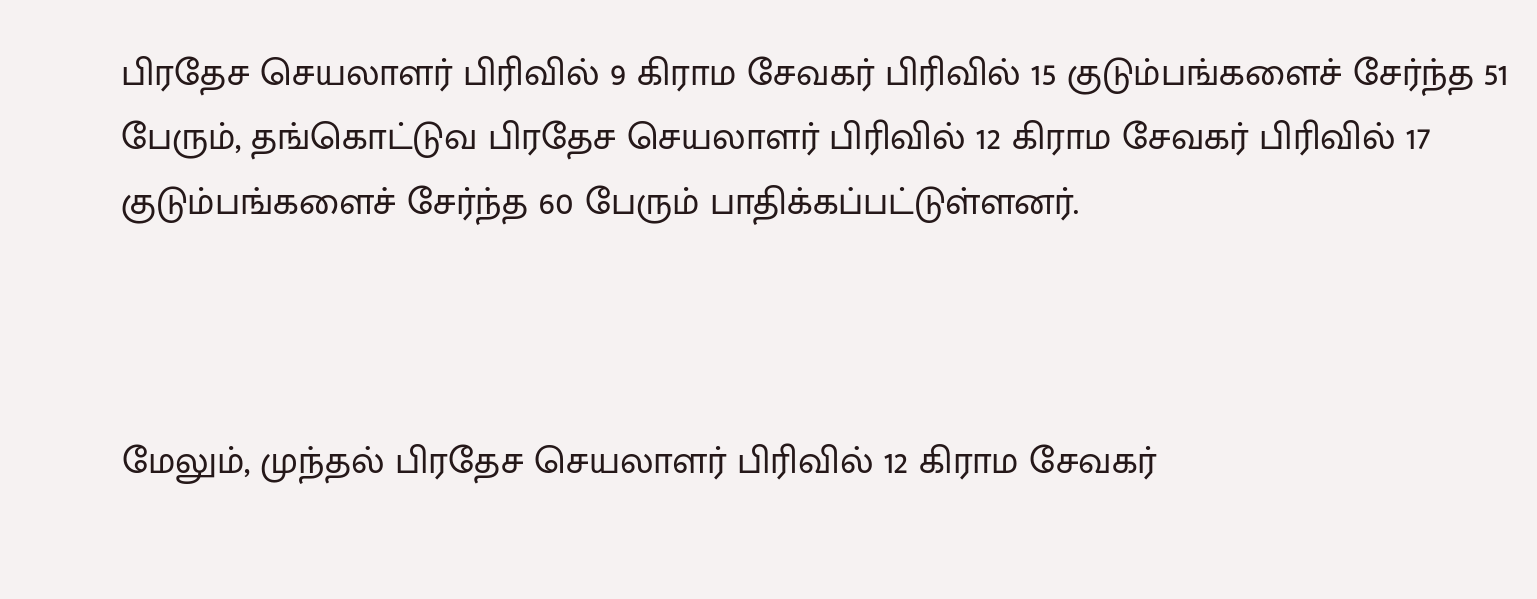பிரதேச செயலாளர் பிரிவில் 9 கிராம சேவகர் பிரிவில் 15 குடும்பங்களைச் சேர்ந்த 51 பேரும், தங்கொட்டுவ பிரதேச செயலாளர் பிரிவில் 12 கிராம சேவகர் பிரிவில் 17 குடும்பங்களைச் சேர்ந்த 60 பேரும் பாதிக்கப்பட்டுள்ளனர்.



மேலும், முந்தல் பிரதேச செயலாளர் பிரிவில் 12 கிராம சேவகர்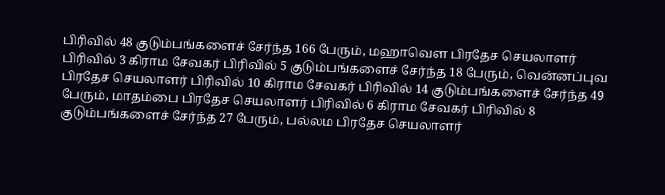பிரிவில் 48 குடும்பங்களைச் சேர்ந்த 166 பேரும், மஹாவௌ பிரதேச செயலாளர் பிரிவில் 3 கிராம சேவகர் பிரிவில் 5 குடும்பங்களைச் சேர்ந்த 18 பேரும், வென்னப்புவ பிரதேச செயலாளர் பிரிவில் 10 கிராம சேவகர் பிரிவில் 14 குடும்பங்களைச் சேர்ந்த 49 பேரும், மாதம்பை பிரதேச செயலாளர் பிரிவில் 6 கிராம சேவகர் பிரிவில் 8 குடும்பங்களைச் சேர்ந்த 27 பேரும், பல்லம பிரதேச செயலாளர்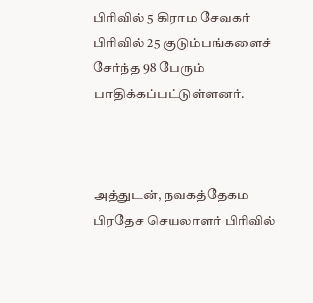பிரிவில் 5 கிராம சேவகர் பிரிவில் 25 குடும்பங்களைச் சேர்ந்த 98 பேரும் பாதிக்கப்பட்டுள்ளனர்.



அத்துடன், நவகத்தேகம பிரதேச செயலாளர் பிரிவில்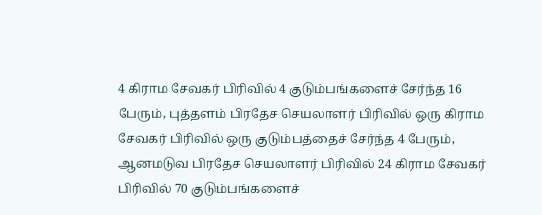4 கிராம சேவகர் பிரிவில் 4 குடும்பங்களைச் சேர்ந்த 16 பேரும், புத்தளம் பிரதேச செயலாளர் பிரிவில் ஒரு கிராம சேவகர் பிரிவில் ஒரு குடும்பத்தைச் சேர்ந்த 4 பேரும், ஆனமடுவ பிரதேச செயலாளர் பிரிவில் 24 கிராம சேவகர் பிரிவில் 70 குடும்பங்களைச்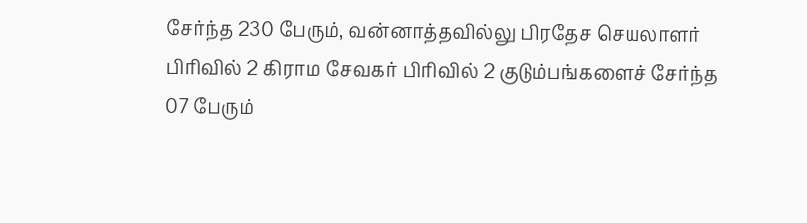சேர்ந்த 230 பேரும், வன்னாத்தவில்லு பிரதேச செயலாளர் பிரிவில் 2 கிராம சேவகர் பிரிவில் 2 குடும்பங்களைச் சேர்ந்த 07 பேரும்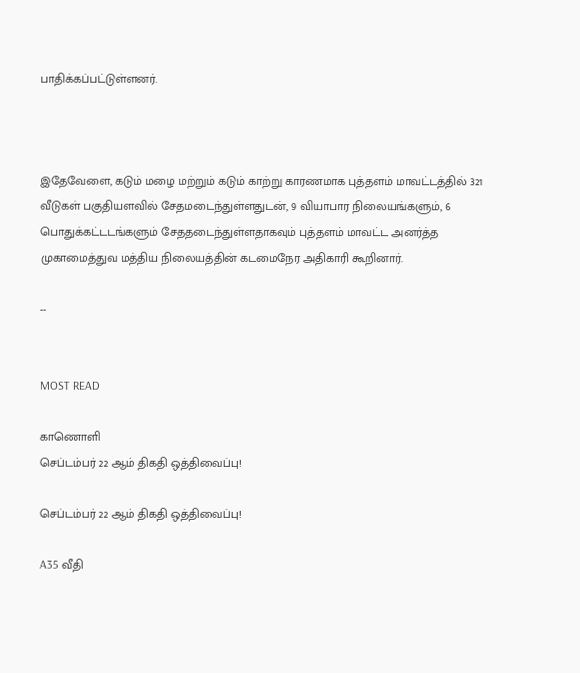பாதிக்கப்பட்டுள்ளனர்.



இதேவேளை, கடும் மழை மற்றும் கடும் காற்று காரணமாக புத்தளம் மாவட்டத்தில் 321 வீடுகள் பகுதியளவில் சேதமடைந்துள்ளதுடன், 9 வியாபார நிலையங்களும், 6 பொதுக்கட்டடங்களும் சேததடைந்துள்ளதாகவும் புத்தளம் மாவட்ட அனர்த்த முகாமைத்துவ மத்திய நிலையத்தின் கடமைநேர அதிகாரி கூறினார்.

--


MOST READ

காணொளி
செப்டம்பர் 22 ஆம் திகதி ஒத்திவைப்பு!

செப்டம்பர் 22 ஆம் திகதி ஒத்திவைப்பு!

A35 வீதி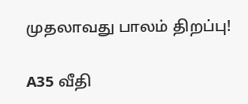முதலாவது பாலம் திறப்பு!

A35 வீதி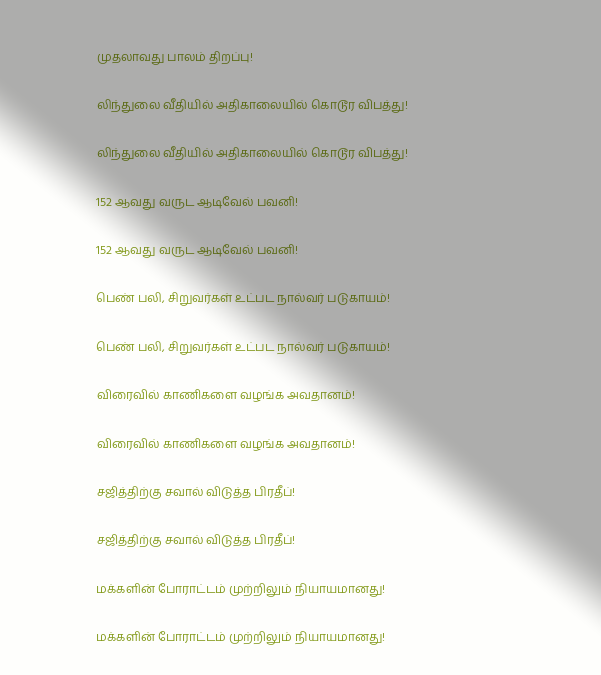முதலாவது பாலம் திறப்பு!

லிந்துலை வீதியில் அதிகாலையில் கொடூர விபத்து!

லிந்துலை வீதியில் அதிகாலையில் கொடூர விபத்து!

152 ஆவது வருட ஆடிவேல் பவனி!

152 ஆவது வருட ஆடிவேல் பவனி!

பெண் பலி, சிறுவர்கள் உட்பட நால்வர் படுகாயம்!

பெண் பலி, சிறுவர்கள் உட்பட நால்வர் படுகாயம்!

விரைவில் காணிகளை வழங்க அவதானம்!

விரைவில் காணிகளை வழங்க அவதானம்!

சஜித்திற்கு சவால் விடுத்த பிரதீப்!

சஜித்திற்கு சவால் விடுத்த பிரதீப்!

மக்களின் போராட்டம் முற்றிலும் நியாயமானது!

மக்களின் போராட்டம் முற்றிலும் நியாயமானது!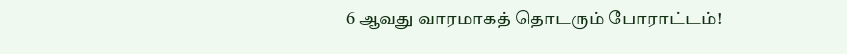6 ஆவது வாரமாகத் தொடரும் போராட்டம்!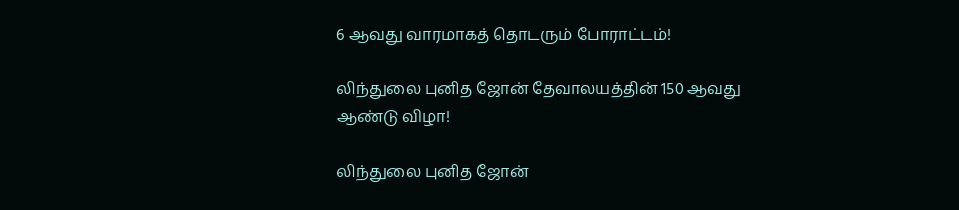6 ஆவது வாரமாகத் தொடரும் போராட்டம்!

லிந்துலை புனித ஜோன் தேவாலயத்தின் 150 ஆவது ஆண்டு விழா!

லிந்துலை புனித ஜோன்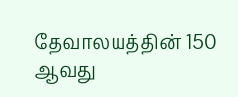தேவாலயத்தின் 150 ஆவது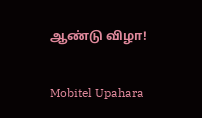ஆண்டு விழா!

Mobitel Upahara